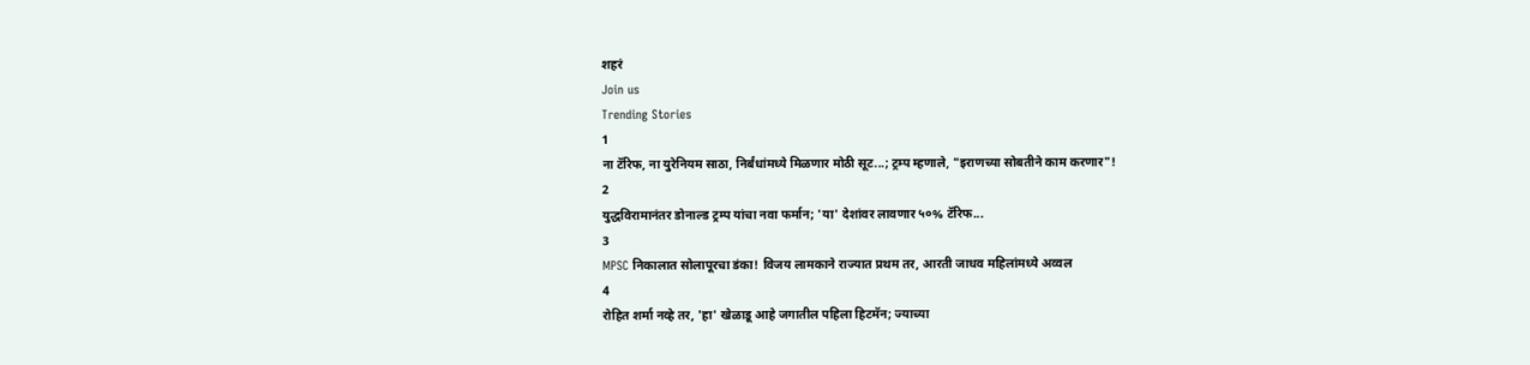शहरं
Join us
Trending Stories
1
ना टॅरिफ, ना युरेनियम साठा, निर्बंधांमध्ये मिळणार मोठी सूट...; ट्रम्प म्हणाले, "इराणच्या सोबतीने काम करणार"!
2
युद्धविरामानंतर डोनाल्ड ट्रम्प यांचा नवा फर्मान; 'या' देशांवर लावणार ५०% टॅरिफ...
3
MPSC निकालात सोलापूरचा डंका! विजय लामकाने राज्यात प्रथम तर, आरती जाधव महिलांमध्ये अव्वल
4
रोहित शर्मा नव्हे तर, 'हा' खेळाडू आहे जगातील पहिला हिटमॅन; ज्याच्या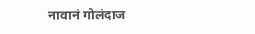नावानं गोलंदाज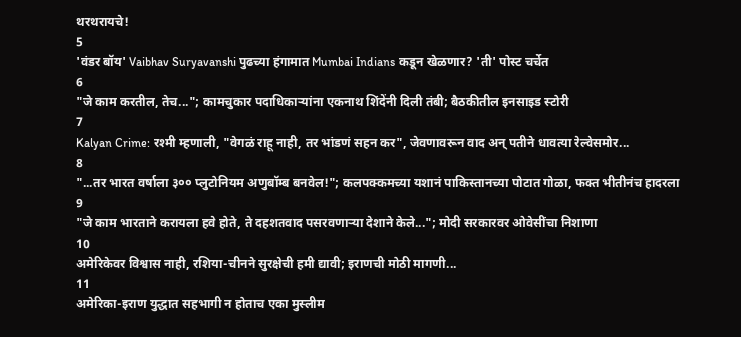थरथरायचे!
5
'वंडर बॉय' Vaibhav Suryavanshi पुढच्या हंगामात Mumbai Indians कडून खेळणार? 'ती' पोस्ट चर्चेत
6
"जे काम करतील, तेच..."; कामचुकार पदाधिकाऱ्यांना एकनाथ शिंदेंनी दिली तंबी; बैठकीतील इनसाइड स्टोरी
7
Kalyan Crime: रश्मी म्हणाली, "वेगळं राहू नाही, तर भांडणं सहन कर", जेवणावरून वाद अन् पतीने धावत्या रेल्वेसमोर...
8
"...तर भारत वर्षाला ३०० प्लुटोनियम अणुबॉम्ब बनवेल!"; कलपक्कमच्या यशानं पाकिस्तानच्या पोटात गोळा, फक्त भीतीनंच हादरला
9
"जे काम भारताने करायला हवे होते, ते दहशतवाद पसरवणाऱ्या देशाने केले..."; मोदी सरकारवर ओवेसींचा निशाणा
10
अमेरिकेवर विश्वास नाही, रशिया-चीनने सुरक्षेची हमी द्यावी; इराणची मोठी मागणी...
11
अमेरिका-इराण युद्धात सहभागी न होताच एका मुस्लीम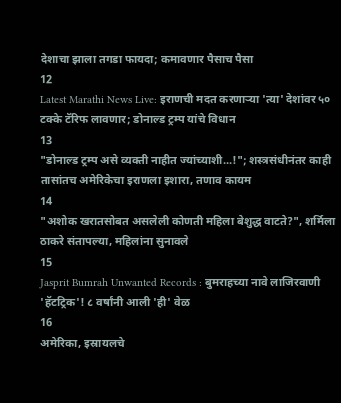देशाचा झाला तगडा फायदा; कमावणार पैसाच पैसा
12
Latest Marathi News Live: इराणची मदत करणाऱ्या 'त्या' देशांवर ५० टक्के टॅरिफ लावणार; डोनाल्ड ट्रम्प यांचे विधान
13
"डोनाल्ड ट्रम्प असे व्यक्ती नाहीत ज्यांच्याशी...!"; शस्त्रसंधीनंतर काही तासांतच अमेरिकेचा इराणला इशारा, तणाव कायम
14
"अशोक खरातसोबत असलेली कोणती महिला बेशुद्ध वाटते?", शर्मिला ठाकरे संतापल्या, महिलांना सुनावले
15
Jasprit Bumrah Unwanted Records : बुमराहच्या नावे लाजिरवाणी 'हॅटट्रिक'! ८ वर्षांनी आली 'ही' वेळ
16
अमेरिका, इस्रायलचे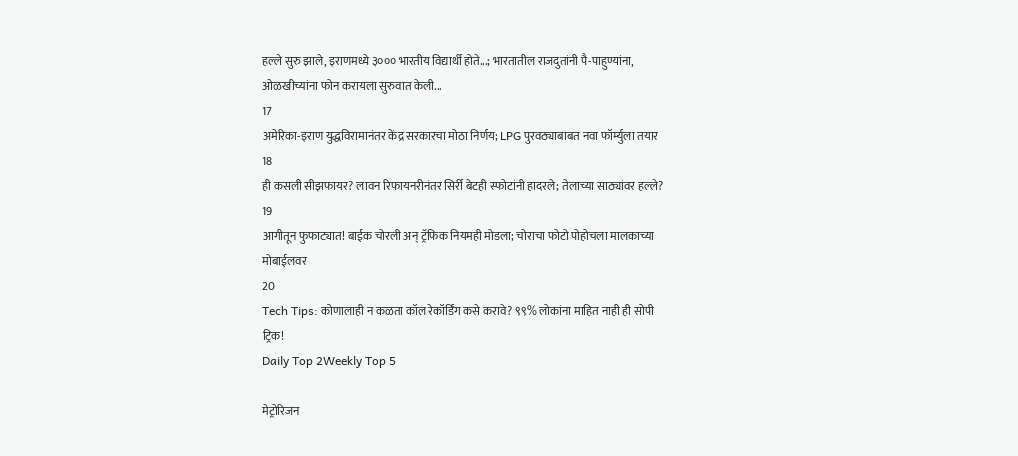हल्ले सुरु झाले, इराणमध्ये ३००० भारतीय विद्यार्थी होते...; भारतातील राजदुतांनी पै-पाहुण्यांना, ओळखीच्यांना फोन करायला सुरुवात केली...
17
अमेरिका-इराण युद्धविरामानंतर केंद्र सरकारचा मोठा निर्णय; LPG पुरवठ्याबाबत नवा फॉर्म्युला तयार
18
ही कसली सीझफायर? लावन रिफायनरीनंतर सिर्री बेटही स्फोटांनी हादरले; तेलाच्या साठ्यांवर हल्ले?
19
आगीतून फुफाट्यात! बाईक चोरली अन् ट्रॅफिक नियमही मोडला; चोराचा फोटो पोहोचला मालकाच्या मोबाईलवर
20
Tech Tips: कोणालाही न कळता कॉल रेकॉर्डिंग कसे करावे? ९९% लोकांना माहित नाही ही सोपी ट्रिक!
Daily Top 2Weekly Top 5

मेट्रोरिजन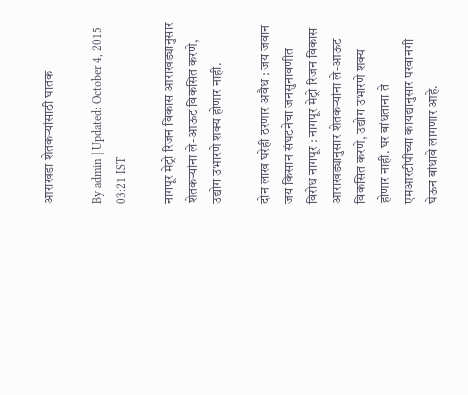आराखडा शेतकऱ्यांसाठी घातक

By admin | Updated: October 4, 2015 03:21 IST

नागपूर मेट्रो रिजन विकास आराखड्यानुसार शेतकऱ्यांना ले-आऊट विकसित करणे, उद्योग उभारणे शक्य होणार नाही.

दोन लाख घरेही ठरणार अवैध : जय जवान जय किसान संघटनेचा जनसुनावणीत विरोध नागपूर : नागपूर मेट्रो रिजन विकास आराखड्यानुसार शेतकऱ्यांना ले-आऊट विकसित करणे, उद्योग उभारणे शक्य होणार नाही. घर बांधताना ते एमआरटीपीच्या कायद्यानुसार परवानगी घेऊन बांधावे लागणार आहे.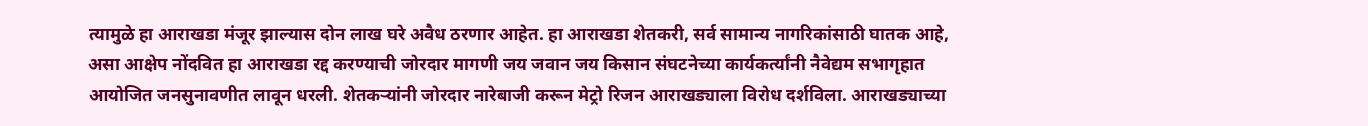त्यामुळे हा आराखडा मंजूर झाल्यास दोन लाख घरे अवैध ठरणार आहेत. हा आराखडा शेतकरी, सर्व सामान्य नागरिकांसाठी घातक आहे, असा आक्षेप नोंदवित हा आराखडा रद्द करण्याची जोरदार मागणी जय जवान जय किसान संघटनेच्या कार्यकर्त्यांनी नैवेद्यम सभागृहात आयोजित जनसुनावणीत लावून धरली. शेतकऱ्यांनी जोरदार नारेबाजी करून मेट्रो रिजन आराखड्याला विरोध दर्शविला. आराखड्याच्या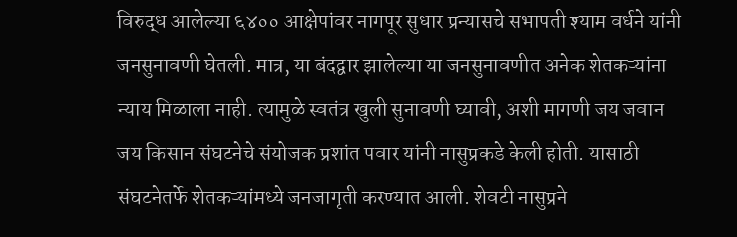विरुद्ध आलेल्या ६४०० आक्षेपांवर नागपूर सुधार प्रन्यासचे सभापती श्याम वर्धने यांनी जनसुनावणी घेतली. मात्र, या बंदद्वार झालेल्या या जनसुनावणीत अनेक शेतकऱ्यांना न्याय मिळाला नाही. त्यामुळे स्वतंत्र खुली सुनावणी घ्यावी, अशी मागणी जय जवान जय किसान संघटनेचे संयोजक प्रशांत पवार यांनी नासुप्रकडे केली होती. यासाठी संघटनेतर्फे शेतकऱ्यांमध्ये जनजागृती करण्यात आली. शेवटी नासुप्रने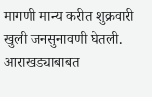मागणी मान्य करीत शुक्रवारी खुली जनसुनावणी घेतली. आराखड्याबाबत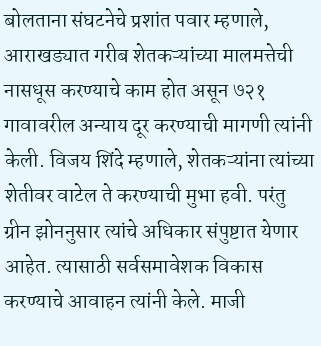बोलताना संघटनेचे प्रशांत पवार म्हणाले, आराखड्यात गरीब शेतकऱ्यांच्या मालमत्तेची नासधूस करण्याचे काम होत असून ७२१ गावावरील अन्याय दूर करण्याची मागणी त्यांनी केली. विजय शिंदे म्हणाले, शेतकऱ्यांना त्यांच्या शेतीवर वाटेल ते करण्याची मुभा हवी. परंतु ग्रीन झोननुसार त्यांचे अधिकार संपुष्टात येणार आहेत. त्यासाठी सर्वसमावेशक विकास करण्याचे आवाहन त्यांनी केले. माजी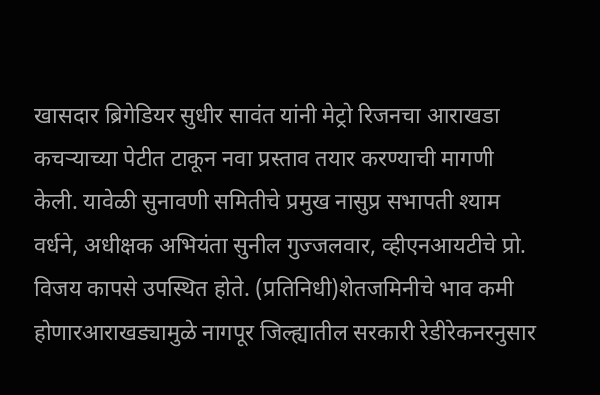खासदार ब्रिगेडियर सुधीर सावंत यांनी मेट्रो रिजनचा आराखडा कचऱ्याच्या पेटीत टाकून नवा प्रस्ताव तयार करण्याची मागणी केली. यावेळी सुनावणी समितीचे प्रमुख नासुप्र सभापती श्याम वर्धने, अधीक्षक अभियंता सुनील गुज्जलवार, व्हीएनआयटीचे प्रो. विजय कापसे उपस्थित होते. (प्रतिनिधी)शेतजमिनीचे भाव कमी होणारआराखड्यामुळे नागपूर जिल्ह्यातील सरकारी रेडीरेकनरनुसार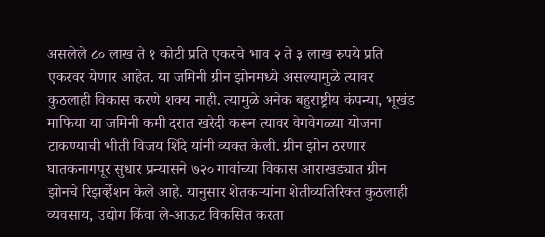असलेले ८० लाख ते १ कोटी प्रति एकरचे भाव २ ते ३ लाख रुपये प्रति एकरवर येणार आहेत. या जमिनी ग्रीन झोनमध्ये असल्यामुळे त्यावर कुठलाही विकास करणे शक्य नाही. त्यामुळे अनेक बहुराष्ट्रीय कंपन्या, भूखंड माफिया या जमिनी कमी दरात खरेदी करून त्यावर वेगवेगळ्या योजना टाकण्याची भीती विजय शिंदे यांनी व्यक्त केली. ग्रीन झोन ठरणार घातकनागपूर सुधार प्रन्यासने ७२० गावांच्या विकास आराखड्यात ग्रीन झोनचे रिझर्व्हेशन केले आहे. यानुसार शेतकऱ्यांना शेतीव्यतिरिक्त कुठलाही व्यवसाय, उद्योग किंवा ले-आऊट विकसित करता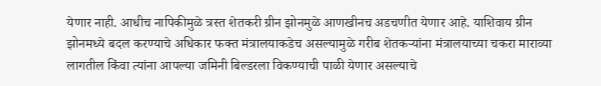येणार नाही. आधीच नापिकीमुळे त्रस्त शेतकरी ग्रीन झोनमुळे आणखीनच अडचणीत येणार आहे. याशिवाय ग्रीन झोनमध्ये बदल करण्याचे अधिकार फक्त मंत्रालयाकडेच असल्यामुळे गरीब शेतकऱ्यांना मंत्रालयाच्या चकरा माराव्या लागतील किंवा त्यांना आपल्या जमिनी बिल्डरला विकण्याची पाळी येणार असल्याचे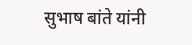सुभाष बांते यांनी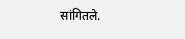सांगितले.